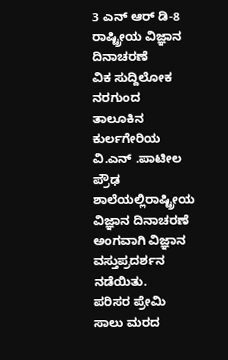3 ಎನ್ ಆರ್ ಡಿ-8
ರಾಷ್ಟ್ರೀಯ ವಿಜ್ಞಾನ ದಿನಾಚರಣೆ
ವಿಕ ಸುದ್ದಿಲೋಕ ನರಗುಂದ
ತಾಲೂಕಿನ ಕುರ್ಲಗೇರಿಯ ವಿ.ಎನ್ .ಪಾಟೀಲ ಪ್ರೌಢ ಶಾಲೆಯಲ್ಲಿರಾಷ್ಟ್ರೀಯ ವಿಜ್ಞಾನ ದಿನಾಚರಣೆ ಅಂಗವಾಗಿ ವಿಜ್ಞಾನ ವಸ್ತುಪ್ರದರ್ಶನ ನಡೆಯಿತು.
ಪರಿಸರ ಪ್ರೇಮಿ ಸಾಲು ಮರದ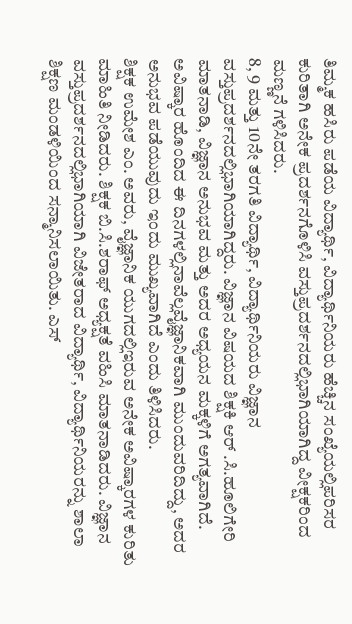ತಿಮ್ಮಕ ಹಸಿರು ಪಡೆಯ ವಿದ್ಯಾರ್ಥಿ, ವಿದ್ಯಾರ್ಥಿನಿಯರು ಹೆಚ್ಚಿನ ಸಂಖ್ಯೆಯಲ್ಲಿಪರಿಸರ ಕುರಿತಾಗಿ ಅನೇಕ ಪ್ರದರ್ಶನಗೊಳಿಸಿ ವಸ್ತುಪ್ರದರ್ಶನದಲ್ಲಿಭಾಗಿಯಾಗಿದ್ದ ವೀಕ್ಷಕರಿಂದ ಮಣ್ಣನೆ ಗಳಿಸಿದರು.
8, 9 ಮತ್ತು 10ನೇ ತರಗತಿ ವಿದ್ಯಾರ್ಥಿ, ವಿದ್ಯಾರ್ಥಿನಿಯರು ವಿಜ್ಞಾನ ವಸ್ತುಪ್ರದರ್ಶನದಲ್ಲಿಭಾಗಿಯಾಗಿದ್ದರು. ವಿಜ್ಞಾನ ವಿಷಯದ ಶಿಕ್ಷಕಿ ಆರ್ .ಸಿ.ಹೂಲಿಗೇರಿ ಮಾತನಾಡಿ, ವಿಜ್ಞಾನ ಅನುಭವ ಮತ್ತು ಅದರ ಅಧ್ಯಯನ ಮಕ್ಕಳಿಗೆ ಅಗತ್ಯವಾಗಿದೆ. ಅವಿಷ್ಕಾರ ಹೊಂದಿದ ಈ ದಿನಗಳಲ್ಲಿನಾವೆಲ್ಲವೈಜ್ಞಾನಿಕವಾಗಿ ಮುಂದುವರಿದಿದ್ದು, ಅದರ ಅನುಭವ ಪಡೆಯುವುದು ಇಂದು ಮುಖ್ಯವಾಗಿದೆ ಎಂದು ತಿಳಿಸಿದರು.
ಶಿಕ್ಷಕ ಉಮೇಶ ಎಂ. ಅವರು, ವೈಜ್ಞಾನಿಕ ಯುಗದಲ್ಲಿಇರುವ ಅನೇಕ ಅವಿಷ್ಕಾರಗಳ ಕುರಿತು ಮಾಹಿತಿ ನೀಡಿದರು. ಶಿಕ್ಷಕ ಬಿ.ಸಿ.ಶರಾಫ್ ಅಧ್ಯಕ್ಷತೆ ವಹಿಸಿ ಮಾತನಾಡಿದರು. ವಿಜ್ಞಾನ ವಸ್ತುಪ್ರದರ್ಶನದಲ್ಲಿಭಾಗಿಯಾಗಿ ವಿಜೇತರಾದ ವಿದ್ಯಾರ್ಥಿ, ವಿದ್ಯಾರ್ಥಿನಿಯರನ್ನು ಶಾಲಾ ಶಿಕ್ಷಣ ಮಂಡಳಿಯಿಂದ ಸನ್ಮಾನಿಸಲಾಯಿತು. ಎಸ್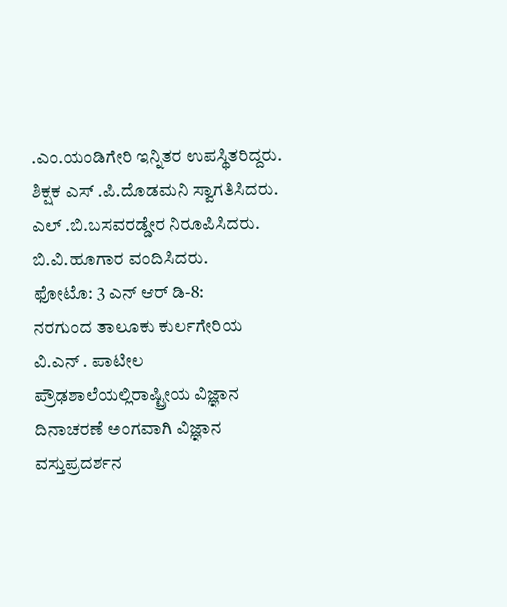.ಎಂ.ಯಂಡಿಗೇರಿ ಇನ್ನಿತರ ಉಪಸ್ಥಿತರಿದ್ದರು. ಶಿಕ್ಷಕ ಎಸ್ .ಪಿ.ದೊಡಮನಿ ಸ್ವಾಗತಿಸಿದರು. ಎಲ್ .ಬಿ.ಬಸವರಡ್ಡೇರ ನಿರೂಪಿಸಿದರು. ಬಿ.ವಿ.ಹೂಗಾರ ವಂದಿಸಿದರು.
ಫೋಟೊ: 3 ಎನ್ ಆರ್ ಡಿ-8:
ನರಗುಂದ ತಾಲೂಕು ಕುರ್ಲಗೇರಿಯ ವಿ.ಎನ್ . ಪಾಟೀಲ ಪ್ರೌಢಶಾಲೆಯಲ್ಲಿರಾಷ್ಟ್ರೀಯ ವಿಜ್ಞಾನ ದಿನಾಚರಣೆ ಅಂಗವಾಗಿ ವಿಜ್ಞಾನ ವಸ್ತುಪ್ರದರ್ಶನ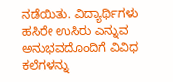ನಡೆಯಿತು. ವಿದ್ಯಾರ್ಥಿಗಳು ಹಸಿರೇ ಉಸಿರು ಎನ್ನುವ ಅನುಭವದೊಂದಿಗೆ ವಿವಿಧ ಕಲೆಗಳನ್ನು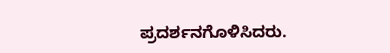ಪ್ರದರ್ಶನಗೊಳಿಸಿದರು.